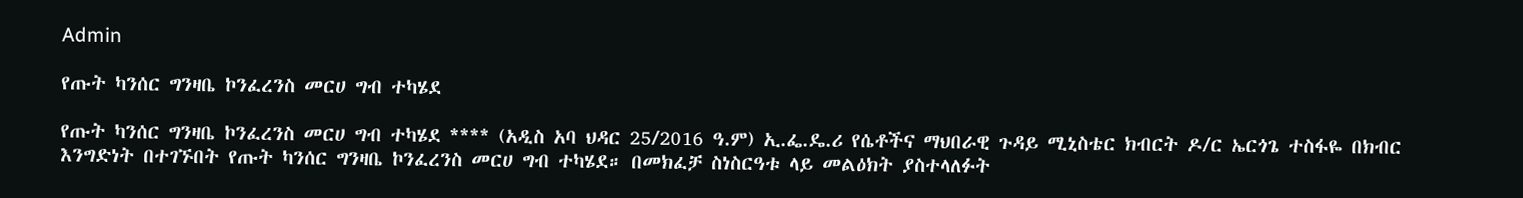Admin

የጡት ካንሰር ግንዛቤ ኮንፈረንስ መርሀ ግብ ተካሄደ

የጡት ካንሰር ግንዛቤ ኮንፈረንስ መርሀ ግብ ተካሄደ **** (አዲስ አባ ህዳር 25/2016 ዓ.ም) ኢ.ፌ.ዴ.ሪ የሴቶችና ማህበራዊ ጉዳይ ሚኒስቴር ክብርት ዶ/ር ኤርጎጌ ተስፋዬ በክብር እንግድነት በተገኙበት የጡት ካንሰር ግንዛቤ ኮንፈረንስ መርሀ ግብ ተካሄደ። በመክፈቻ ስነስርዓቱ ላይ መልዕክት ያስተላለፉት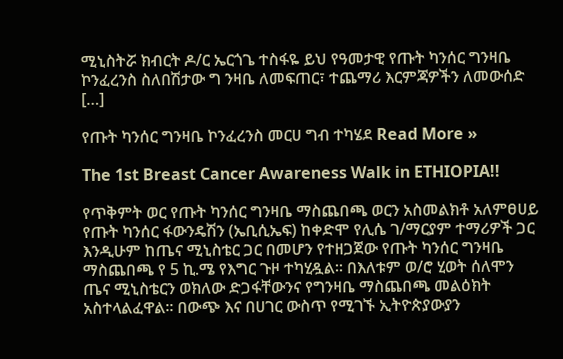ሚኒስትሯ ክብርት ዶ/ር ኤርጎጌ ተስፋዬ ይህ የዓመታዊ የጡት ካንሰር ግንዛቤ ኮንፈረንስ ስለበሽታው ግ ንዛቤ ለመፍጠር፣ ተጨማሪ እርምጃዎችን ለመውሰድ […]

የጡት ካንሰር ግንዛቤ ኮንፈረንስ መርሀ ግብ ተካሄደ Read More »

The 1st Breast Cancer Awareness Walk in ETHIOPIA!!

የጥቅምት ወር የጡት ካንሰር ግንዛቤ ማስጨበጫ ወርን አስመልክቶ አለምፀሀይ የጡት ካንሰር ፋውንዴሽን (ኤቢሲኤፍ) ከቀድሞ የሊሴ ገ/ማርያም ተማሪዎች ጋር እንዲሁም ከጤና ሚኒስቴር ጋር በመሆን የተዘጋጀው የጡት ካንሰር ግንዛቤ ማስጨበጫ የ 5 ኪ.ሜ የእግር ጉዞ ተካሂዷል፡፡ በእለቱም ወ/ሮ ሂወት ሰለሞን ጤና ሚኒስቴርን ወክለው ድጋፋቸውንና የግንዛቤ ማስጨበጫ መልዕክት አስተላልፈዋል። በውጭ እና በሀገር ውስጥ የሚገኙ ኢትዮጵያውያን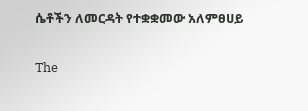ሴቶችን ለመርዳት የተቋቋመው አለምፀሀይ

The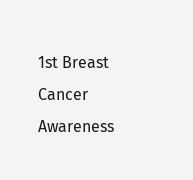1st Breast Cancer Awareness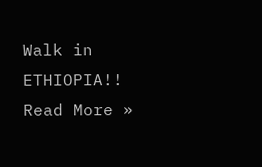Walk in ETHIOPIA!! Read More »